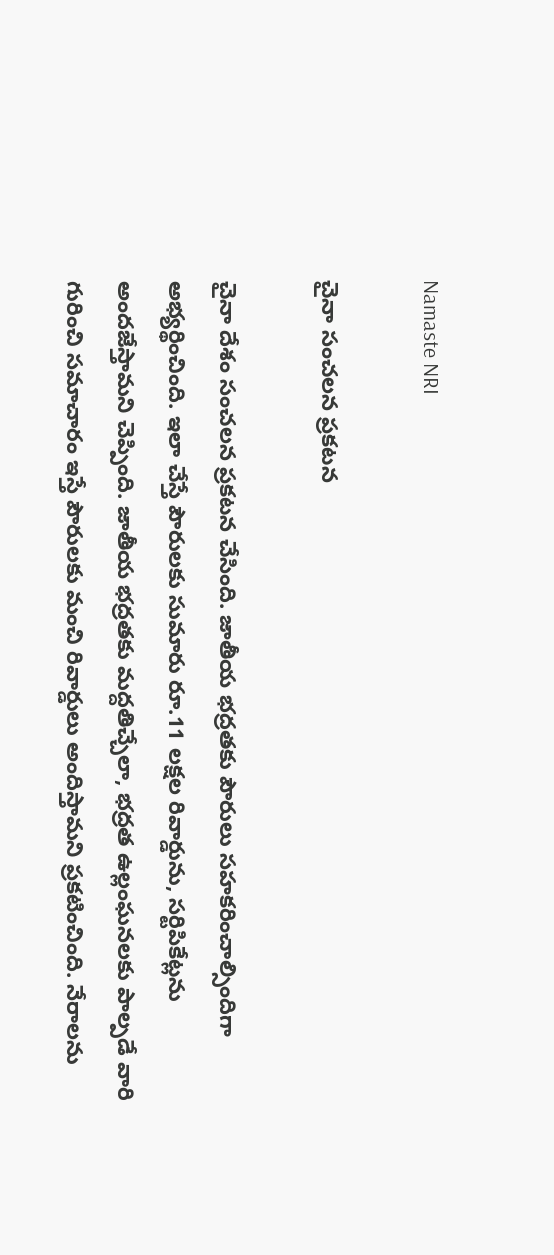Namaste NRI

చైనా సంచలన ప్రకటన

చైనా దేశం సంచలన ప్రకటన చేసింది. జాతీయ భద్రతకు పౌరులు సహకరించాల్సిందిగా అభ్యర్థించింది. ఇలా చేస్తే పౌరులకు సుమారు రూ.11 లక్షల రివార్డును, సర్టిపికేట్లను అందజేస్తామని చెప్పింది. జాతీయ భద్రతకు మద్దతిచ్చేలా, భద్రత ఉల్లంఘనలకు పాల్పడే వారి గురించి సమాచారం ఇస్తే పౌరులకు మంచి రివార్డులు అందిస్తామని ప్రకటించింది. నేరాలను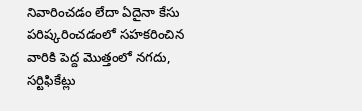నివారించడం లేదా ఏదైనా కేసు పరిష్కరించడంలో సహకరించిన వారికి పెద్ద మొత్తంలో నగదు, సర్టిఫికేట్లు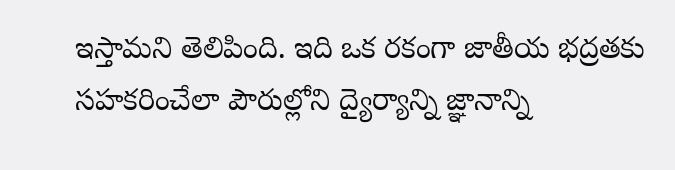ఇస్తామని తెలిపింది. ఇది ఒక రకంగా జాతీయ భద్రతకు సహకరించేలా పౌరుల్లోని ద్యైర్యాన్ని జ్ఞానాన్ని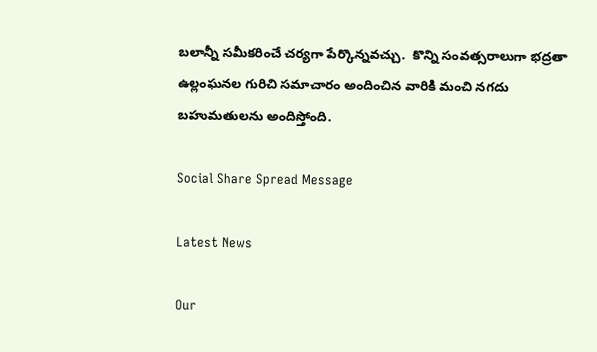బలాన్నీ సమీకరించే చర్యగా పేర్కొన్నవచ్చు.  కొన్ని సంవత్సరాలుగా భద్రతా ఉల్లంఘనల గురిచి సమాచారం అందించిన వారికి మంచి నగదు బహుమతులను అందిస్తోంది.

Social Share Spread Message

Latest News

Our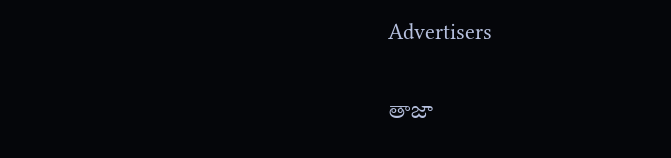Advertisers

తాజా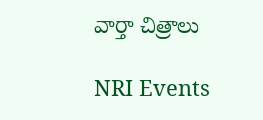వార్తా చిత్రాలు

NRI Events